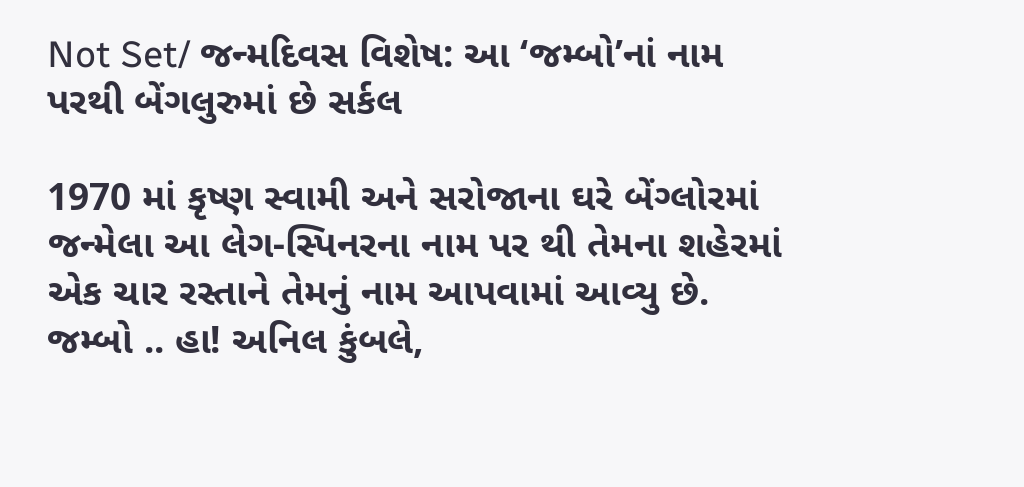Not Set/ જન્મદિવસ વિશેષ: આ ‘જમ્બો’નાં નામ પરથી બેંગલુરુમાં છે સર્કલ

1970 માં કૃષ્ણ સ્વામી અને સરોજાના ઘરે બેંગ્લોરમાં જન્મેલા આ લેગ-સ્પિનરના નામ પર થી તેમના શહેરમાં એક ચાર રસ્તાને તેમનું નામ આપવામાં આવ્યુ છે. જમ્બો .. હા! અનિલ કુંબલે,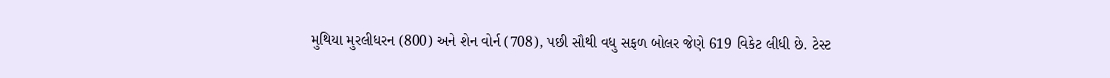મુથિયા મુરલીધરન (800) અને શેન વોર્ન (708), પછી સૌથી વધુ સફળ બોલર જેણે 619 વિકેટ લીધી છે. ટેસ્ટ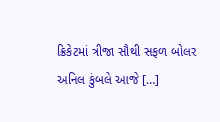ક્રિકેટમાં ત્રીજા સૌથી સફળ બોલર અનિલ કુંબલે આજે […]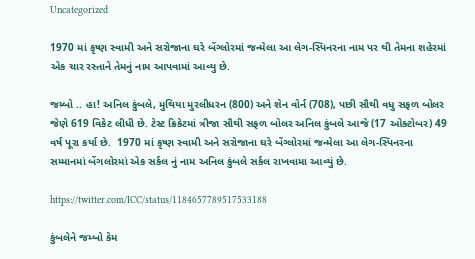Uncategorized

1970 માં કૃષ્ણ સ્વામી અને સરોજાના ઘરે બેંગ્લોરમાં જન્મેલા આ લેગ-સ્પિનરના નામ પર થી તેમના શહેરમાં એક ચાર રસ્તાને તેમનું નામ આપવામાં આવ્યુ છે.

જમ્બો .. હા! અનિલ કુંબલે, મુથિયા મુરલીધરન (800) અને શેન વોર્ન (708), પછી સૌથી વધુ સફળ બોલર જેણે 619 વિકેટ લીધી છે. ટેસ્ટ ક્રિકેટમાં ત્રીજા સૌથી સફળ બોલર અનિલ કુંબલે આજે (17 ઓક્ટોબર) 49 વર્ષ પૂરા કર્યા છે.  1970 માં કૃષ્ણ સ્વામી અને સરોજાના ઘરે બેંગ્લોરમાં જન્મેલા આ લેગ-સ્પિનરના સમ્માનમાં બેંગલોરમાં એક સર્કલ નું નામ અનિલ કુંબલે સર્કલ રાખવામા આવ્યું છે.

https://twitter.com/ICC/status/1184657789517533188

કુંબલેને જમ્બો કેમ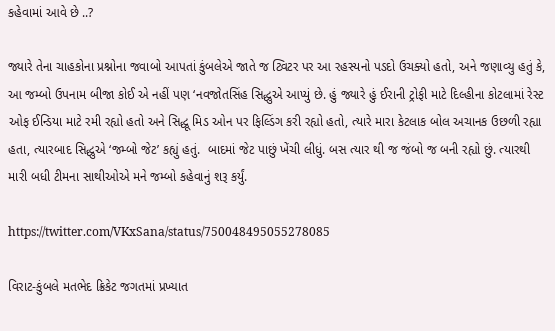કહેવામાં આવે છે ..?

જ્યારે તેના ચાહકોના પ્રશ્નોના જવાબો આપતાં કુંબલેએ જાતે જ ટ્વિટર પર આ રહસ્યનો પડદો ઉચક્યો હતો, અને જણાવ્યુ હતું કે, આ જમ્બો ઉપનામ બીજા કોઈ એ નહીં પણ ‘નવજોતસિંહ સિદ્ધુએ આપ્યું છે. હું જ્યારે હું ઈરાની ટ્રોફી માટે દિલ્હીના કોટલામાં રેસ્ટ ઓફ ઈન્ડિયા માટે રમી રહ્યો હતો અને સિદ્ધૂ મિડ ઓન પર ફિલ્ડિંગ કરી રહ્યો હતો, ત્યારે મારા કેટલાક બોલ અચાનક ઉછળી રહ્યા હતા, ત્યારબાદ સિદ્ધુએ ‘જમ્બો જેટ’ કહ્યું હતું.  બાદમાં જેટ પાછું ખેંચી લીધું. બસ ત્યાર થી જ જંબો જ બની રહ્યો છું. ત્યારથી મારી બધી ટીમના સાથીઓએ મને જમ્બો કહેવાનું શરૂ કર્યું.

https://twitter.com/VKxSana/status/750048495055278085

વિરાટ-કુંબલે મતભેદ ક્રિકેટ જગતમાં પ્રખ્યાત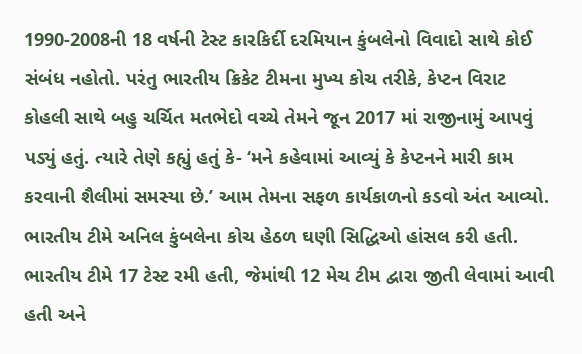1990-2008ની 18 વર્ષની ટેસ્ટ કારકિર્દી દરમિયાન કુંબલેનો વિવાદો સાથે કોઈ સંબંધ નહોતો. પરંતુ ભારતીય ક્રિકેટ ટીમના મુખ્ય કોચ તરીકે, કેપ્ટન વિરાટ કોહલી સાથે બહુ ચર્ચિત મતભેદો વચ્ચે તેમને જૂન 2017 માં રાજીનામું આપવું પડ્યું હતું. ત્યારે તેણે કહ્યું હતું કે- ‘મને કહેવામાં આવ્યું કે કેપ્ટનને મારી કામ કરવાની શૈલીમાં સમસ્યા છે.’ આમ તેમના સફળ કાર્યકાળનો કડવો અંત આવ્યો. ભારતીય ટીમે અનિલ કુંબલેના કોચ હેઠળ ઘણી સિદ્ધિઓ હાંસલ કરી હતી. ભારતીય ટીમે 17 ટેસ્ટ રમી હતી, જેમાંથી 12 મેચ ટીમ દ્વારા જીતી લેવામાં આવી હતી અને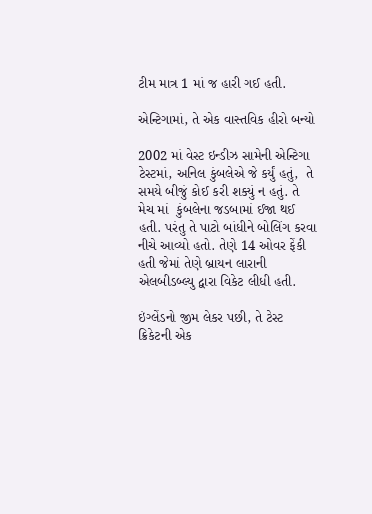ટીમ માત્ર 1 માં જ હારી ગઈ હતી.

એન્ટિગામાં, તે એક વાસ્તવિક હીરો બન્યો

2002 માં વેસ્ટ ઇન્ડીઝ સામેની એન્ટિગા ટેસ્ટમાં, અનિલ કુંબલેએ જે કર્યું હતું,  તે સમયે બીજું કોઈ કરી શક્યું ન હતું. તે મેચ માં  કુંબલેના જડબામાં ઈજા થઈ હતી. પરંતુ તે પાટો બાંધીને બોલિંગ કરવા નીચે આવ્યો હતો. તેણે 14 ઓવર ફેંકી હતી જેમાં તેણે બ્રાયન લારાની એલબીડબ્લ્યુ દ્વારા વિકેટ લીધી હતી.

ઇંગ્લેંડનો જીમ લેકર પછી, તે ટેસ્ટ ક્રિકેટની એક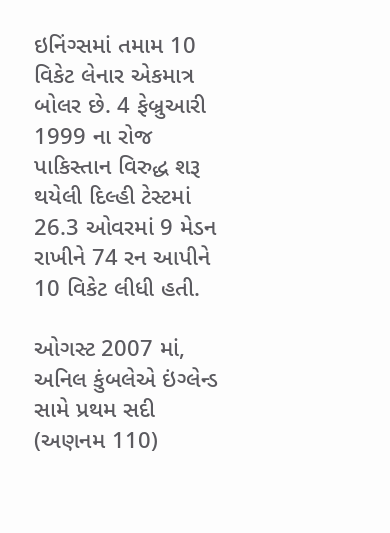ઇનિંગ્સમાં તમામ 10 વિકેટ લેનાર એકમાત્ર બોલર છે. 4 ફેબ્રુઆરી 1999 ના રોજ પાકિસ્તાન વિરુદ્ધ શરૂ થયેલી દિલ્હી ટેસ્ટમાં 26.3 ઓવરમાં 9 મેડન રાખીને 74 રન આપીને 10 વિકેટ લીધી હતી.

ઓગસ્ટ 2007 માં, અનિલ કુંબલેએ ઇંગ્લેન્ડ સામે પ્રથમ સદી (અણનમ 110)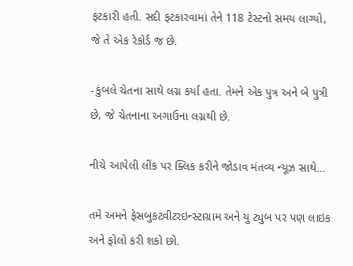ફટકારી હતી. સદી ફટકારવામાં તેને 118 ટેસ્ટનો સમય લાગ્યો, જે તે એક રેકોર્ડ જ છે.

-કુંબલે ચેતના સાથે લગ્ન કર્યા હતા. તેમને એક પુત્ર અને બે પુત્રી છે, જે ચેતનાના અગાઉના લગ્નથી છે.

નીચે આપેલી લીંક પર ક્લિક કરીને જોડાવ મંતવ્ય ન્યૂઝ સાથે…

તમે અમને ફેસબુકટ્વીટરઇન્સ્ટાગ્રામ અને યુ ટ્યુબ પર પણ લાઇક અને ફોલો કરી શકો છો.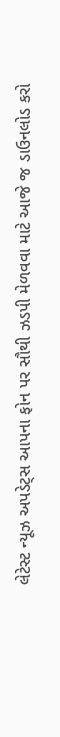લેટેસ્ટ ન્યૂઝ અપડેટ્સ આપના ફોન પર સૌથી ઝડપી મેળવવા માટે આજે જ ડાઉનલોડ કરો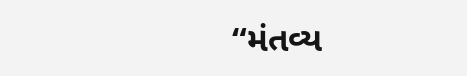“મંતવ્ય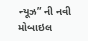ન્યૂઝ” ની નવી મોબાઇલ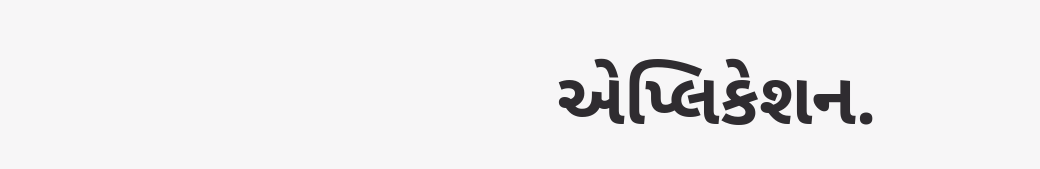એપ્લિકેશન.